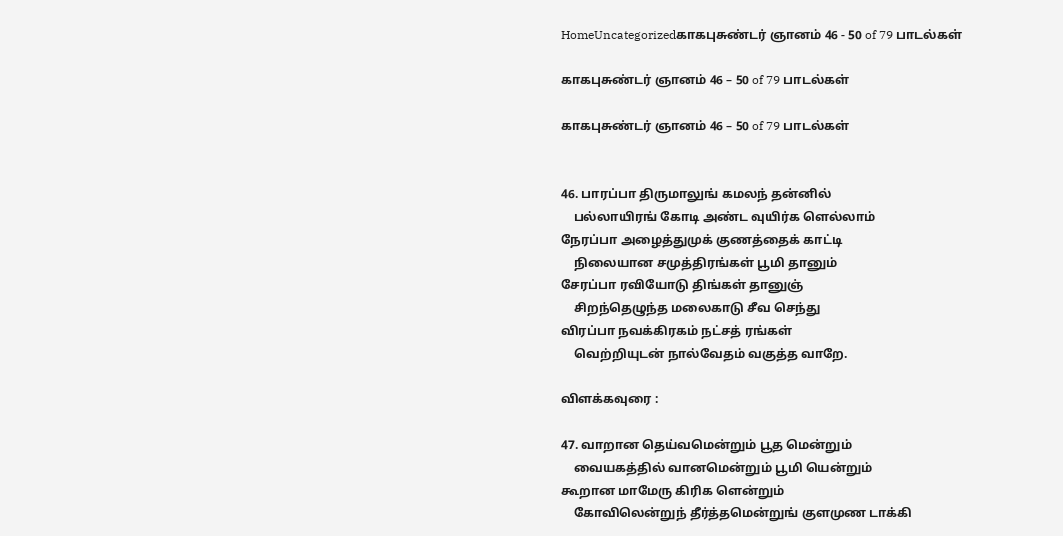HomeUncategorizedகாகபுசுண்டர் ஞானம் 46 - 50 of 79 பாடல்கள்

காகபுசுண்டர் ஞானம் 46 – 50 of 79 பாடல்கள்

காகபுசுண்டர் ஞானம் 46 – 50 of 79 பாடல்கள்


46. பாரப்பா திருமாலுங் கமலந் தன்னில்
    பல்லாயிரங் கோடி அண்ட வுயிர்க ளெல்லாம்
நேரப்பா அழைத்துமுக் குணத்தைக் காட்டி
    நிலையான சமுத்திரங்கள் பூமி தானும்
சேரப்பா ரவியோடு திங்கள் தானுஞ்
    சிறந்தெழுந்த மலைகாடு சீவ செந்து
விரப்பா நவக்கிரகம் நட்சத் ரங்கள்
    வெற்றியுடன் நால்வேதம் வகுத்த வாறே.

விளக்கவுரை :

47. வாறான தெய்வமென்றும் பூத மென்றும்
    வையகத்தில் வானமென்றும் பூமி யென்றும்
கூறான மாமேரு கிரிக ளென்றும்
    கோவிலென்றுந் தீர்த்தமென்றுங் குளமுண டாக்கி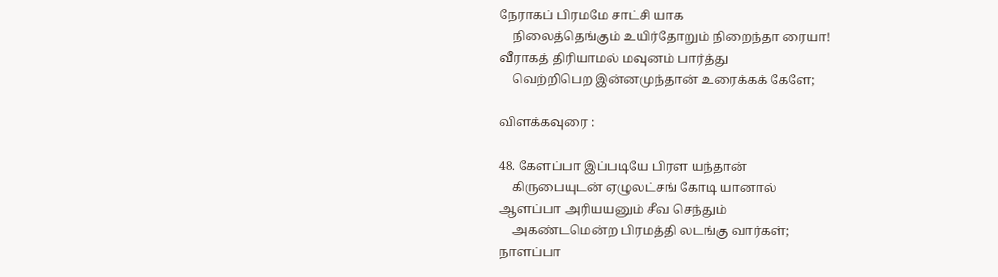நேராகப் பிரமமே சாட்சி யாக
    நிலைத்தெங்கும் உயிர்தோறும் நிறைந்தா ரையா!
வீராகத் திரியாமல் மவுனம் பார்த்து
    வெற்றிபெற இன்னமுந்தான் உரைக்கக் கேளே;

விளக்கவுரை :

48. கேளப்பா இப்படியே பிரள யந்தான்
    கிருபையுடன் ஏழுலட்சங் கோடி யானால்
ஆளப்பா அரியயனும் சீவ செந்தும்
    அகண்டமென்ற பிரமத்தி லடங்கு வார்கள்;
நாளப்பா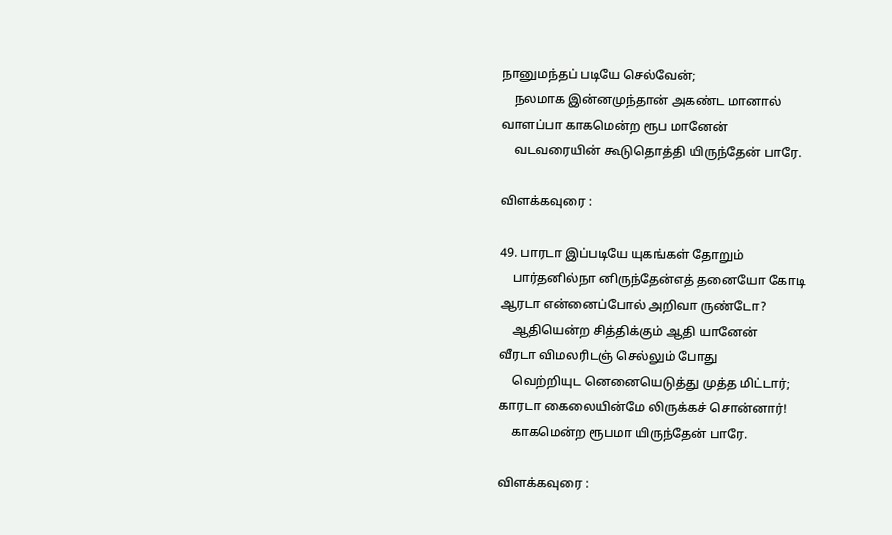நானுமந்தப் படியே செல்வேன்;
    நலமாக இன்னமுந்தான் அகண்ட மானால்
வாளப்பா காகமென்ற ரூப மானேன்
    வடவரையின் கூடுதொத்தி யிருந்தேன் பாரே.

விளக்கவுரை :

49. பாரடா இப்படியே யுகங்கள் தோறும்
    பார்தனில்நா னிருந்தேன்எத் தனையோ கோடி
ஆரடா என்னைப்போல் அறிவா ருண்டோ?
    ஆதியென்ற சித்திக்கும் ஆதி யானேன்
வீரடா விமலரிடஞ் செல்லும் போது
    வெற்றியுட னெனையெடுத்து முத்த மிட்டார்;
காரடா கைலையின்மே லிருக்கச் சொன்னார்!
    காகமென்ற ரூபமா யிருந்தேன் பாரே.

விளக்கவுரை :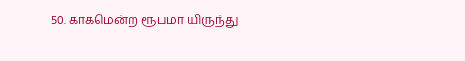50. காகமென்ற ரூபமா யிருந்து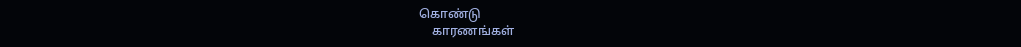கொண்டு
    காரணங்கள்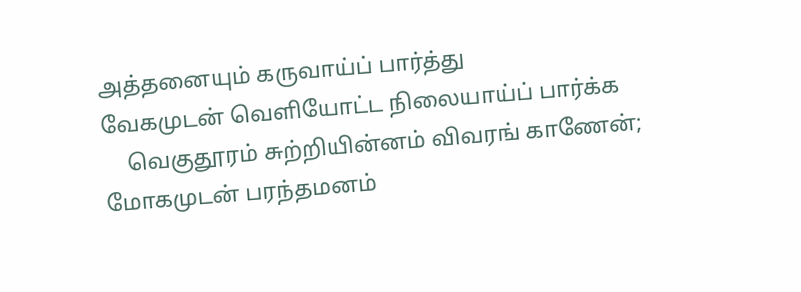அத்தனையும் கருவாய்ப் பார்த்து
வேகமுடன் வெளியோட்ட நிலையாய்ப் பார்க்க
    வெகுதூரம் சுற்றியின்னம் விவரங் காணேன்;
மோகமுடன் பரந்தமனம்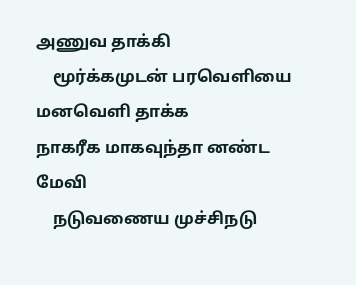அணுவ தாக்கி
    மூர்க்கமுடன் பரவெளியை மனவெளி தாக்க
நாகரீக மாகவுந்தா னண்ட மேவி
    நடுவணைய முச்சிநடு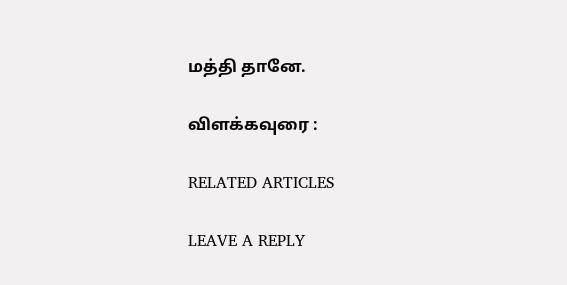மத்தி தானே.

விளக்கவுரை :

RELATED ARTICLES

LEAVE A REPLY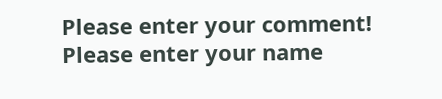Please enter your comment!
Please enter your name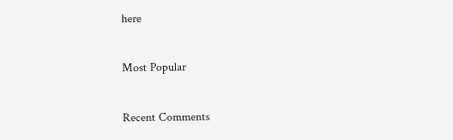here

Most Popular

Recent Comments